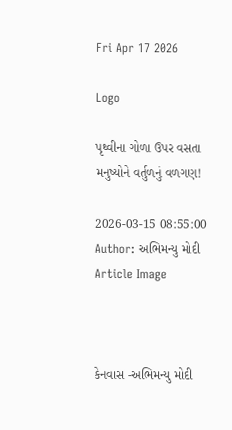Fri Apr 17 2026

Logo

પૃથ્વીના ગોળા ઉપર વસતા મનુષ્યોને વર્તુળનું વળગણ!

2026-03-15 08:55:00
Author: અભિમન્યુ મોદી
Article Image



કેનવાસ -અભિમન્યુ મોદી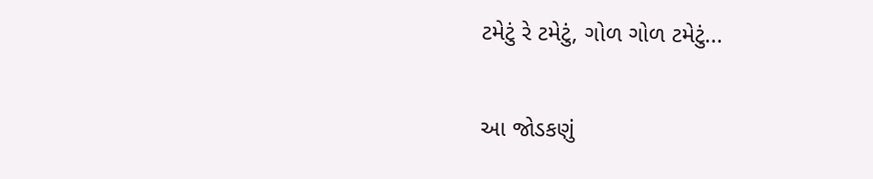ટમેટું રે ટમેટું, ગોળ ગોળ ટમેટું...

આ જોડકણું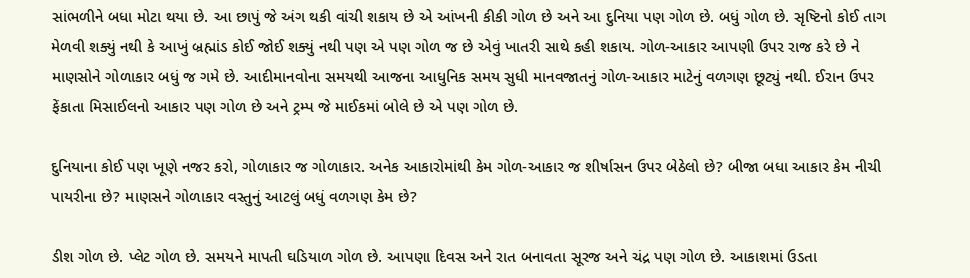સાંભળીને બધા મોટા થયા છે. આ છાપું જે અંગ થકી વાંચી શકાય છે એ આંખની કીકી ગોળ છે અને આ દુનિયા પણ ગોળ છે. બધું ગોળ છે. સૃષ્ટિનો કોઈ તાગ મેળવી શક્યું નથી કે આખું બ્રહ્માંડ કોઈ જોઈ શક્યું નથી પણ એ પણ ગોળ જ છે એવું ખાતરી સાથે કહી શકાય. ગોળ-આકાર આપણી ઉપર રાજ કરે છે ને માણસોને ગોળાકાર બધું જ ગમે છે. આદીમાનવોના સમયથી આજના આધુનિક સમય સુધી માનવજાતનું ગોળ-આકાર માટેનું વળગણ છૂટ્યું નથી. ઈરાન ઉપર ફેંકાતા મિસાઈલનો આકાર પણ ગોળ છે અને ટ્રમ્પ જે માઈકમાં બોલે છે એ પણ ગોળ છે.

દુનિયાના કોઈ પણ ખૂણે નજર કરો, ગોળાકાર જ ગોળાકાર. અનેક આકારોમાંથી કેમ ગોળ-આકાર જ શીર્ષાસન ઉપર બેઠેલો છે? બીજા બધા આકાર કેમ નીચી પાયરીના છે? માણસને ગોળાકાર વસ્તુનું આટલું બધું વળગણ કેમ છે?

ડીશ ગોળ છે. પ્લેટ ગોળ છે. સમયને માપતી ઘડિયાળ ગોળ છે. આપણા દિવસ અને રાત બનાવતા સૂરજ અને ચંદ્ર પણ ગોળ છે. આકાશમાં ઉડતા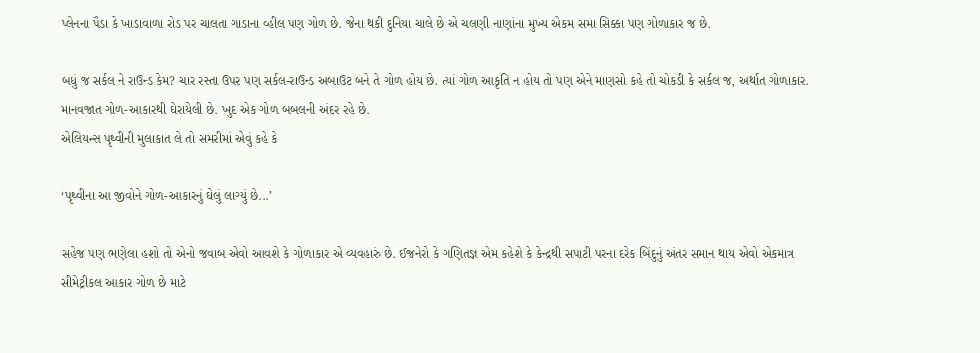પ્લેનના પૈડા કે ખાડાવાળા રોડ પર ચાલતા ગાડાના વ્હીલ પણ ગોળ છે. જેના થકી દુનિયા ચાલે છે એ ચલણી નાણાંના મુખ્ય એકમ સમા સિક્કા પણ ગોળાકાર જ છે.

બધું જ સર્કલ ને રાઉન્ડ કેમ? ચાર રસ્તા ઉપર પણ સર્કલ-રાઉન્ડ અબાઉટ બને તે ગોળ હોય છે. ત્યાં ગોળ આકૃતિ ન હોય તો પણ એને માણસો કહે તો ચોકડી કે સર્કલ જ, અર્થાત ગોળાકાર. માનવજાત ગોળ-આકારથી ઘેરાયેલી છે. ખુદ એક ગોળ બબલની અંદર રહે છે.
એલિયન્સ પૃથ્વીની મુલાકાત લે તો સમરીમાં એવું કહે કે

‘પૃથ્વીના આ જીવોને ગોળ-આકારનું ઘેલું લાગ્યું છે...’

સહેજ પણ ભણેલા હશો તો એનો જવાબ એવો આવશે કે ગોળાકાર એ વ્યવહારું છે. ઈજનેરો કે ગણિતજ્ઞ એમ કહેશે કે કેન્દ્રથી સપાટી પરના દરેક બિંદુનું અંતર સમાન થાય એવો એકમાત્ર સીમેટ્રીકલ આકાર ગોળ છે માટે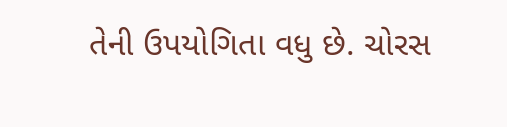તેની ઉપયોગિતા વધુ છે. ચોરસ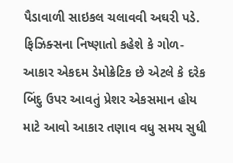પૈડાવાળી સાઇકલ ચલાવવી અઘરી પડે. ફિઝિક્સના નિષ્ણાતો કહેશે કે ગોળ-આકાર એકદમ ડેમોક્રેટિક છે એટલે કે દરેક બિંદુ ઉપર આવતું પ્રેશર એકસમાન હોય માટે આવો આકાર તણાવ વધુ સમય સુધી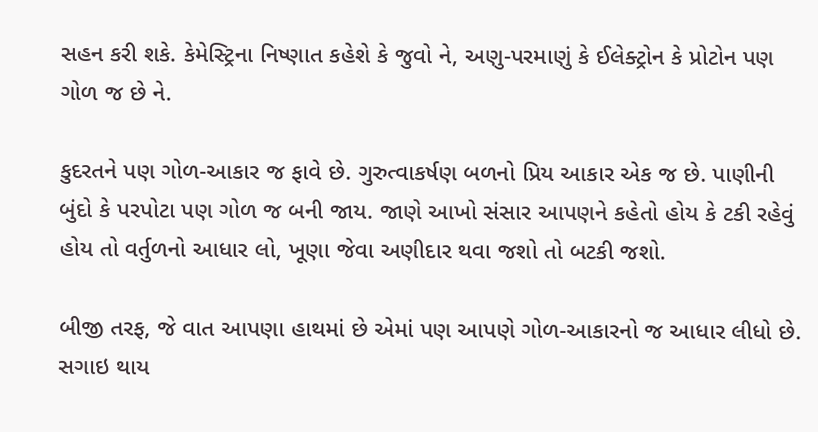સહન કરી શકે. કેમેસ્ટ્રિના નિષ્ણાત કહેશે કે જુવો ને, અણુ-પરમાણું કે ઈલેક્ટ્રોન કે પ્રોટોન પણ ગોળ જ છે ને.

કુદરતને પણ ગોળ-આકાર જ ફાવે છે. ગુરુત્વાકર્ષણ બળનો પ્રિય આકાર એક જ છે. પાણીની બુંદો કે પરપોટા પણ ગોળ જ બની જાય. જાણે આખો સંસાર આપણને કહેતો હોય કે ટકી રહેવું હોય તો વર્તુળનો આધાર લો, ખૂણા જેવા અણીદાર થવા જશો તો બટકી જશો.

બીજી તરફ, જે વાત આપણા હાથમાં છે એમાં પણ આપણે ગોળ-આકારનો જ આધાર લીધો છે. સગાઇ થાય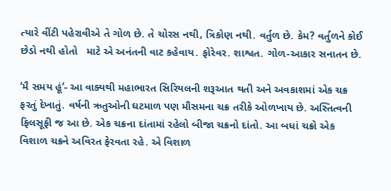ત્યારે વીંટી પહેરાવીએ તે ગોળ છે. તે ચોરસ નથી, ત્રિકોણ નથી. વર્તુળ છે. કેમ? વર્તુળને કોઈ છેડો નથી હોતો   માટે એ અનંતની વાટ કહેવાય. ફોરેવર. શાશ્વત. ગોળ-આકાર સનાતન છે.

‘મૈ સમય હૂં’- આ વાક્યથી મહાભારત સિરિયલની શરૂઆત થતી અને અવકાશમાં એક ચક્ર ફરતું દેખાતું. વર્ષની ઋતુઓની ઘટમાળ પણ મૌસમના ચક્ર તરીકે ઓળખાય છે. અસ્તિત્વની ફિલસૂફી જ આ છે. એક ચક્રના દાંતામાં રહેલો બીજા ચક્રનો દાંતો. આ બધાં ચક્રો એક વિશાળ ચક્રને અવિરત ફેરવતા રહે. એ વિશાળ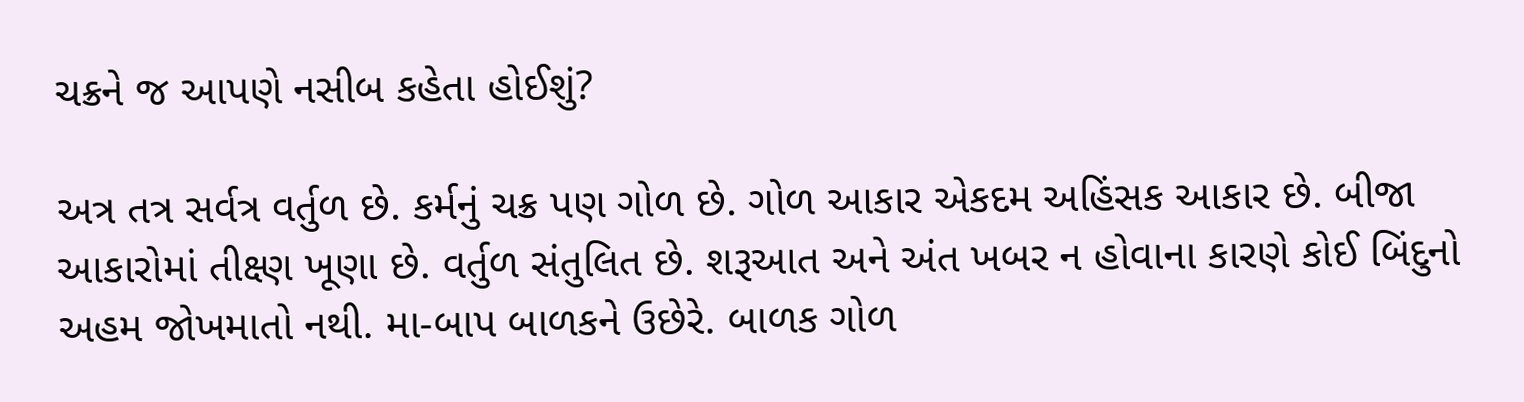ચક્રને જ આપણે નસીબ કહેતા હોઈશું?

અત્ર તત્ર સર્વત્ર વર્તુળ છે. કર્મનું ચક્ર પણ ગોળ છે. ગોળ આકાર એકદમ અહિંસક આકાર છે. બીજા આકારોમાં તીક્ષ્ણ ખૂણા છે. વર્તુળ સંતુલિત છે. શરૂઆત અને અંત ખબર ન હોવાના કારણે કોઈ બિંદુનો અહમ જોખમાતો નથી. મા-બાપ બાળકને ઉછેરે. બાળક ગોળ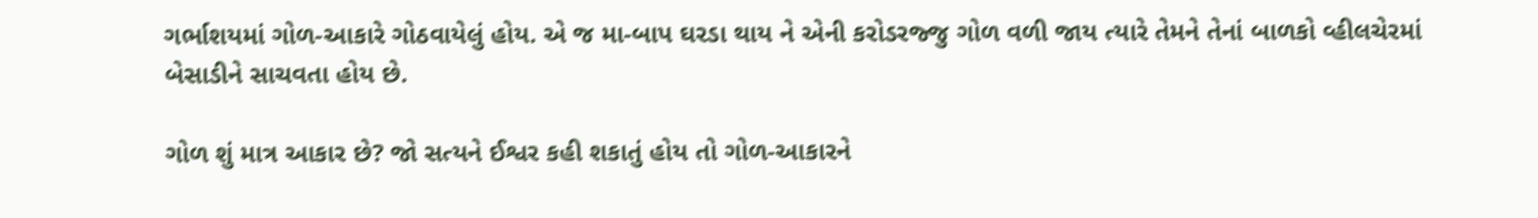ગર્ભાશયમાં ગોળ-આકારે ગોઠવાયેલું હોય. એ જ મા-બાપ ઘરડા થાય ને એની કરોડરજ્જુ ગોળ વળી જાય ત્યારે તેમને તેનાં બાળકો વ્હીલચેરમાં બેસાડીને સાચવતા હોય છે.

ગોળ શું માત્ર આકાર છે? જો સત્યને ઈશ્વર કહી શકાતું હોય તો ગોળ-આકારને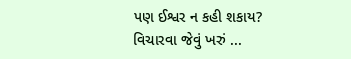પણ ઈશ્વર ન કહી શકાય?  વિચારવા જેવું ખરું ...